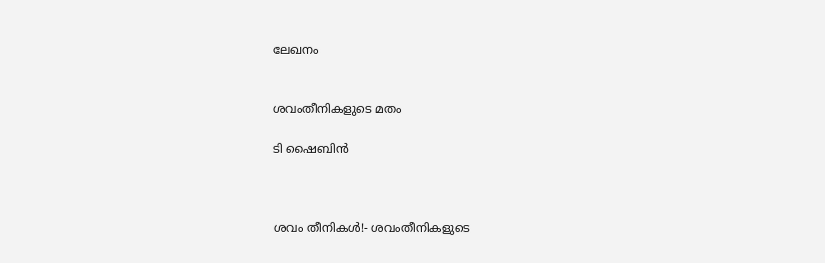ലേഖനം


ശവംതീനികളുടെ മതം

ടി ഷൈബിന്‍



ശവം തീനികള്‍!- ശവംതീനികളുടെ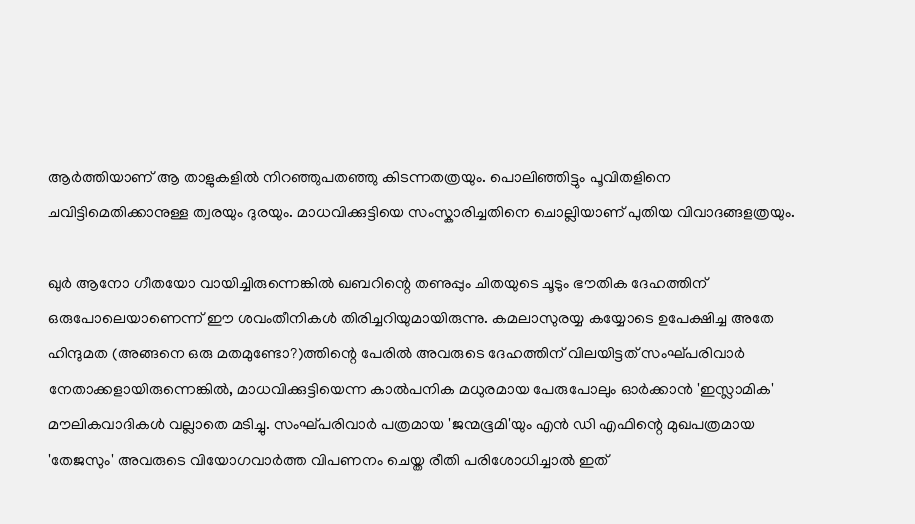ആര്‍ത്തിയാണ്‌ ആ താളുകളില്‍ നിറഞ്ഞുപതഞ്ഞു കിടന്നതത്രയും. പൊലിഞ്ഞിട്ടും പൂവിതളിനെ ചവിട്ടിമെതിക്കാനുള്ള ത്വരയും ദുരയും. മാധവിക്കുട്ടിയെ സംസ്കാരിച്ചതിനെ ചൊല്ലിയാണ്‌ പുതിയ വിവാദങ്ങളത്രയും.

ഖുര്‍ ആനോ ഗീതയോ വായിച്ചിരുന്നെങ്കില്‍ ഖബറിന്റെ തണുപ്പും ചിതയുടെ ചൂടും ഭൗതിക ദേഹത്തിന്‌ ഒരുപോലെയാണെന്ന്‌ ഈ ശവംതീനികള്‍ തിരിച്ചറിയുമായിരുന്നു. കമലാസുരയ്യ കയ്യോടെ ഉപേക്ഷിച്ച അതേ ഹിന്ദുമത (അങ്ങനെ ഒരു മതമുണ്ടോ?)ത്തിന്റെ പേരില്‍ അവരുടെ ദേഹത്തിന്‌ വിലയിട്ടത്‌ സംഘ്പരിവാര്‍ നേതാക്കളായിരുന്നെങ്കില്‍, മാധവിക്കുട്ടിയെന്ന കാല്‍പനിക മധുരമായ പേരുപോലും ഓര്‍ക്കാന്‍ 'ഇസ്ലാമിക' മൗലികവാദികള്‍ വല്ലാതെ മടിച്ചു. സംഘ്പരിവാര്‍ പത്രമായ 'ജന്മഭൂമി'യും എന്‍ ഡി എഫിന്റെ മുഖപത്രമായ 'തേജസും' അവരുടെ വിയോഗവാര്‍ത്ത വിപണനം ചെയ്ത രീതി പരിശോധിച്ചാല്‍ ഇത്‌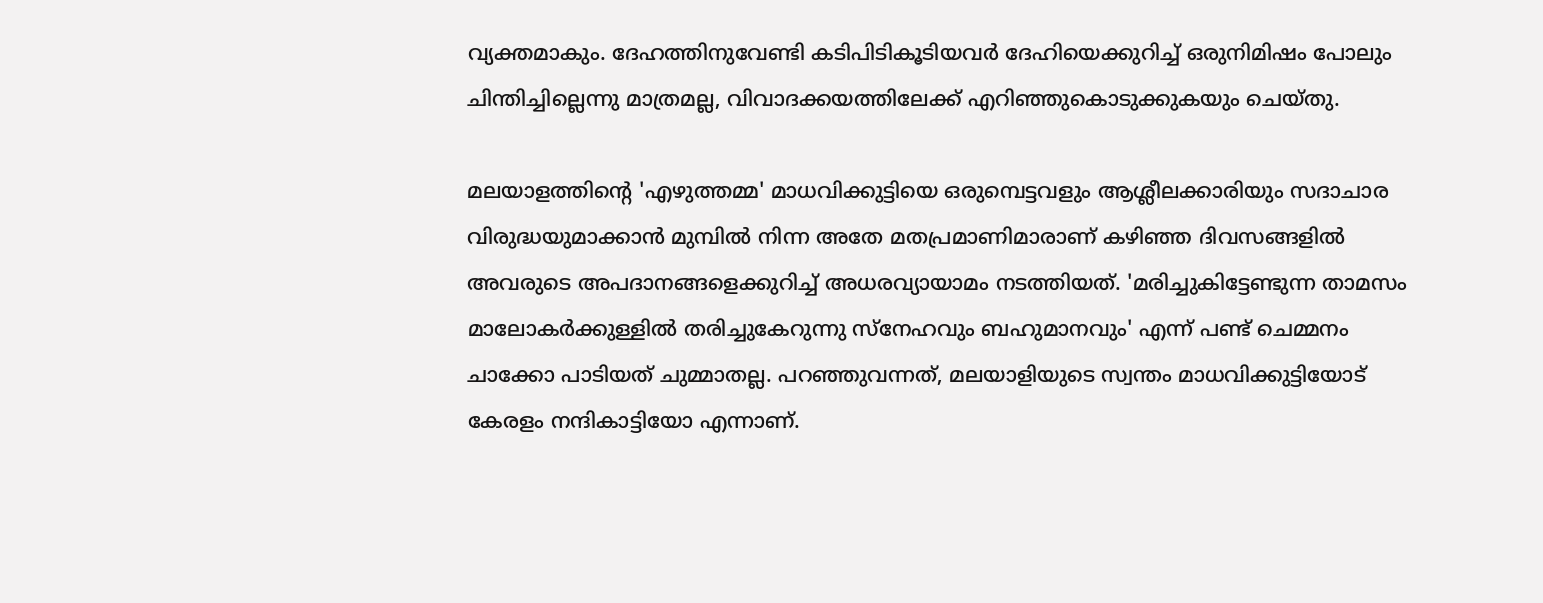വ്യക്തമാകും. ദേഹത്തിനുവേണ്ടി കടിപിടികൂടിയവര്‍ ദേഹിയെക്കുറിച്ച്‌ ഒരുനിമിഷം പോലും ചിന്തിച്ചില്ലെന്നു മാത്രമല്ല, വിവാദക്കയത്തിലേക്ക്‌ എറിഞ്ഞുകൊടുക്കുകയും ചെയ്തു.

മലയാളത്തിന്റെ 'എഴുത്തമ്മ' മാധവിക്കുട്ടിയെ ഒരുമ്പെട്ടവളും ആശ്ലീലക്കാരിയും സദാചാര വിരുദ്ധയുമാക്കാന്‍ മുമ്പില്‍ നിന്ന അതേ മതപ്രമാണിമാരാണ്‌ കഴിഞ്ഞ ദിവസങ്ങളില്‍ അവരുടെ അപദാനങ്ങളെക്കുറിച്ച്‌ അധരവ്യായാമം നടത്തിയത്‌. 'മരിച്ചുകിട്ടേണ്ടുന്ന താമസം മാലോകര്‍ക്കുള്ളില്‍ തരിച്ചുകേറുന്നു സ്നേഹവും ബഹുമാനവും' എന്ന്‌ പണ്ട്‌ ചെമ്മനം ചാക്കോ പാടിയത്‌ ചുമ്മാതല്ല. പറഞ്ഞുവന്നത്‌, മലയാളിയുടെ സ്വന്തം മാധവിക്കുട്ടിയോട്‌ കേരളം നന്ദികാട്ടിയോ എന്നാണ്‌.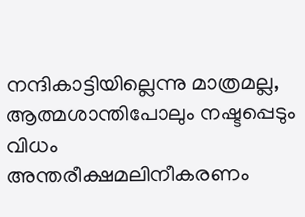നന്ദികാട്ടിയില്ലെന്നു മാത്രമല്ല, ആത്മശാന്തിപോലും നഷ്ടപ്പെടും വിധം അന്തരീക്ഷമലിനീകരണം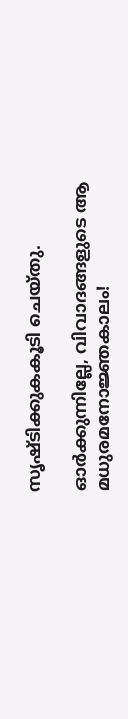സൃഷ്ടിക്കുകകൂടി ചെയ്തു.

ഓര്‍ക്കുന്നില്ലേ, വിവാദങ്ങളുടെ ആ മധുരമനോജ്ഞകാലം!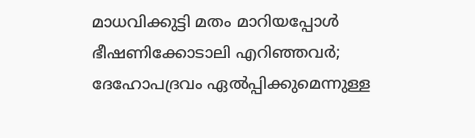മാധവിക്കുട്ടി മതം മാറിയപ്പോള്‍ ഭീഷണിക്കോടാലി എറിഞ്ഞവര്‍; ദേഹോപദ്രവം ഏല്‍പ്പിക്കുമെന്നുള്ള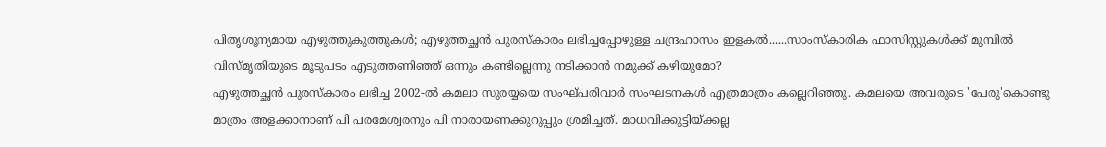പിതൃശൂന്യമായ എഴുത്തുകുത്തുകള്‍; എഴുത്തച്ഛന്‍ പുരസ്കാരം ലഭിച്ചപ്പോഴുള്ള ചന്ദ്രഹാസം ഇളകല്‍......സാംസ്കാരിക ഫാസിസ്റ്റുകള്‍ക്ക്‌ മുമ്പില്‍ വിസ്മൃതിയുടെ മൂടുപടം എടുത്തണിഞ്ഞ്‌ ഒന്നും കണ്ടില്ലെന്നു നടിക്കാന്‍ നമുക്ക്‌ കഴിയുമോ?
എഴുത്തച്ഛന്‍ പുരസ്കാരം ലഭിച്ച 2002-ല്‍ കമലാ സുരയ്യയെ സംഘ്പരിവാര്‍ സംഘടനകള്‍ എത്രമാത്രം കല്ലെറിഞ്ഞു. കമലയെ അവരുടെ 'പേരു'കൊണ്ടു മാത്രം അളക്കാനാണ്‌ പി പരമേശ്വരനും പി നാരായണക്കുറുപ്പും ശ്രമിച്ചത്‌. മാധവിക്കുട്ടിയ്ക്കല്ല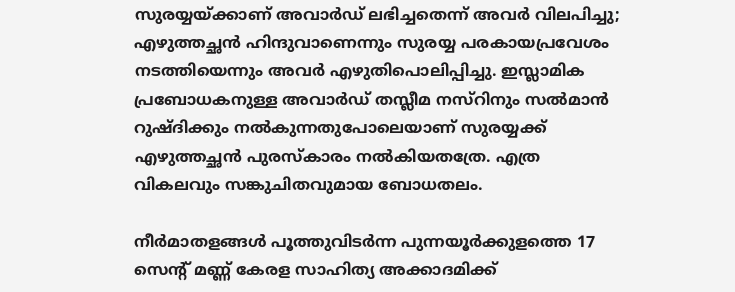സുരയ്യയ്ക്കാണ്‌ അവാര്‍ഡ്‌ ലഭിച്ചതെന്ന്‌ അവര്‍ വിലപിച്ചു; എഴുത്തച്ഛന്‍ ഹിന്ദുവാണെന്നും സുരയ്യ പരകായപ്രവേശം നടത്തിയെന്നും അവര്‍ എഴുതിപൊലിപ്പിച്ചു. ഇസ്ലാമിക പ്രബോധകനുള്ള അവാര്‍ഡ്‌ തസ്ലീമ നസ്‌റിനും സല്‍മാന്‍ റുഷ്ദിക്കും നല്‍കുന്നതുപോലെയാണ്‌ സുരയ്യക്ക്‌ എഴുത്തച്ഛന്‍ പുരസ്കാരം നല്‍കിയതത്രേ. എത്ര വികലവും സങ്കുചിതവുമായ ബോധതലം.

നീര്‍മാതളങ്ങള്‍ പൂത്തുവിടര്‍ന്ന പുന്നയൂര്‍ക്കുളത്തെ 17 സെന്റ്‌ മണ്ണ്‌ കേരള സാഹിത്യ അക്കാദമിക്ക്‌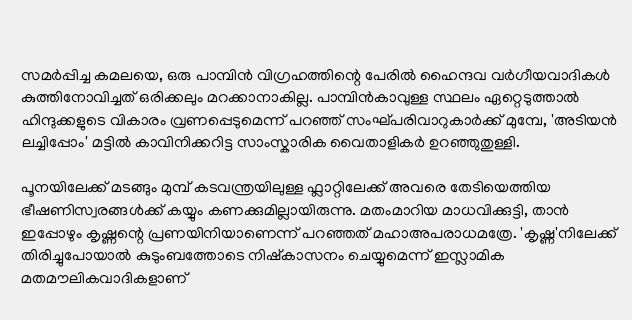സമര്‍പ്പിച്ച കമലയെ, ഒരു പാമ്പിന്‍ വിഗ്രഹത്തിന്റെ പേരില്‍ ഹൈന്ദവ വര്‍ഗീയവാദികള്‍ കുത്തിനോവിച്ചത്‌ ഒരിക്കലും മറക്കാനാകില്ല. പാമ്പിന്‍കാവുള്ള സ്ഥലം ഏറ്റെടുത്താല്‍ ഹിന്ദുക്കളുടെ വികാരം വ്രണപ്പെടുമെന്ന്‌ പറഞ്ഞ്‌ സംഘ്പരിവാറുകാര്‍ക്ക്‌ മുമ്പേ, 'അടിയന്‍ ലച്ചിപ്പോം' മട്ടില്‍ കാവിനിക്കറിട്ട സാംസ്കാരിക വൈതാളികര്‍ ഉറഞ്ഞുതുള്ളി.

പൂനയിലേക്ക്‌ മടങ്ങും മുമ്പ്‌ കടവന്ത്രയിലുള്ള ഫ്ലാറ്റിലേക്ക്‌ അവരെ തേടിയെത്തിയ ഭീഷണിസ്വരങ്ങള്‍ക്ക്‌ കയ്യും കണക്കുമില്ലായിരുന്നു. മതംമാറിയ മാധവിക്കുട്ടി, താന്‍ ഇപ്പോഴും കൃഷ്ണന്റെ പ്രണയിനിയാണെന്ന്‌ പറഞ്ഞത്‌ മഹാഅപരാധമത്രേ. 'കൃഷ്ണ'നിലേക്ക്‌ തിരിച്ചുപോയാല്‍ കുടുംബത്തോടെ നിഷ്കാസനം ചെയ്യുമെന്ന്‌ ഇസ്ലാമിക മതമൗലികവാദികളാണ്‌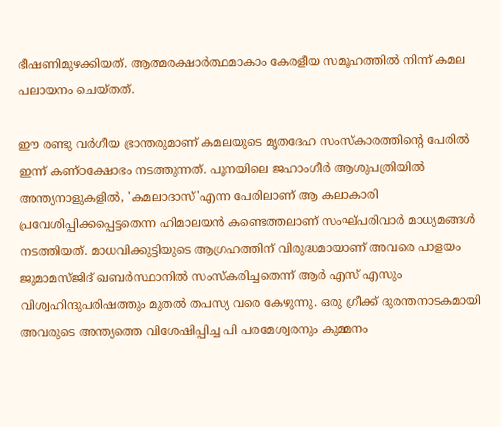ഭീഷണിമുഴക്കിയത്‌. ആത്മരക്ഷാര്‍ത്ഥമാകാം കേരളീയ സമൂഹത്തില്‍ നിന്ന്‌ കമല പലായനം ചെയ്തത്‌.

ഈ രണ്ടു വര്‍ഗീയ ഭ്രാന്തരുമാണ്‌ കമലയുടെ മൃതദേഹ സംസ്കാരത്തിന്റെ പേരില്‍ ഇന്ന്‌ കണ്ഠക്ഷോഭം നടത്തുന്നത്‌. പൂനയിലെ ജഹാംഗീര്‍ ആശുപത്രിയില്‍ അന്ത്യനാളുകളില്‍, 'കമലാദാസ്‌'എന്ന പേരിലാണ്‌ ആ കലാകാരി പ്രവേശിപ്പിക്കപ്പെട്ടതെന്ന ഹിമാലയന്‍ കണ്ടെത്തലാണ്‌ സംഘ്പരിവാര്‍ മാധ്യമങ്ങള്‍ നടത്തിയത്‌. മാധവിക്കുട്ടിയുടെ ആഗ്രഹത്തിന്‌ വിരുദ്ധമായാണ്‌ അവരെ പാളയം ജുമാമസ്ജിദ്‌ ഖബര്‍സ്ഥാനില്‍ സംസ്കരിച്ചതെന്ന്‌ ആര്‍ എസ്‌ എസും വിശ്വഹിന്ദുപരിഷത്തും മുതല്‍ തപസ്യ വരെ കേഴുന്നു. ഒരു ഗ്രീക്ക്‌ ദുരന്തനാടകമായി അവരുടെ അന്ത്യത്തെ വിശേഷിപ്പിച്ച പി പരമേശ്വരനും കുമ്മനം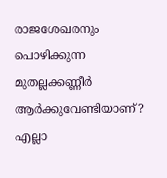രാജശേഖരനും പൊഴിക്കുന്ന മുതല്ലക്കണ്ണീര്‍ ആര്‍ക്കുവേണ്ടിയാണ്‌? എല്ലാ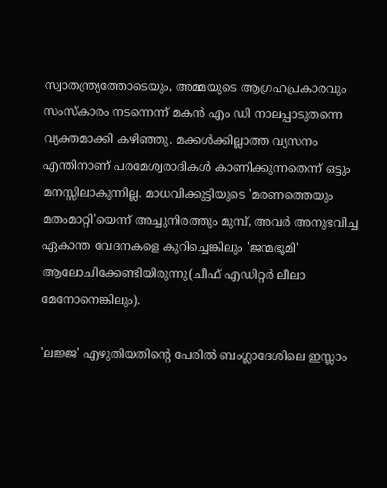സ്വാതന്ത്ര്യത്തോടെയും, അമ്മയുടെ ആഗ്രഹപ്രകാരവും സംസ്കാരം നടന്നെന്ന്‌ മകന്‍ എം ഡി നാലപ്പാടുതന്നെ വ്യക്തമാക്കി കഴിഞ്ഞു. മക്കള്‍ക്കില്ലാത്ത വ്യസനം എന്തിനാണ്‌ പരമേശ്വരാദികള്‍ കാണിക്കുന്നതെന്ന്‌ ഒട്ടും മനസ്സിലാകുന്നില്ല. മാധവിക്കുട്ടിയുടെ 'മരണത്തെയും മതംമാറ്റി'യെന്ന്‌ അച്ചുനിരത്തും മുമ്പ്‌, അവര്‍ അനുഭവിച്ച ഏകാന്ത വേദനകളെ കുറിച്ചെങ്കിലും 'ജന്മഭൂമി' ആലോചിക്കേണ്ടിയിരുന്നു(ചീഫ്‌ എഡിറ്റര്‍ ലീലാ മേനോനെങ്കിലും).

'ലജ്ജ' എഴുതിയതിന്റെ പേരില്‍ ബംഗ്ലാദേശിലെ ഇസ്ലാം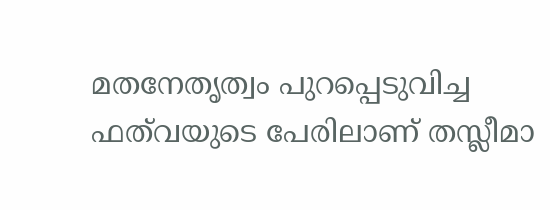മതനേതൃത്വം പുറപ്പെടുവിച്ച ഫത്‌വയുടെ പേരിലാണ്‌ തസ്ലീമാ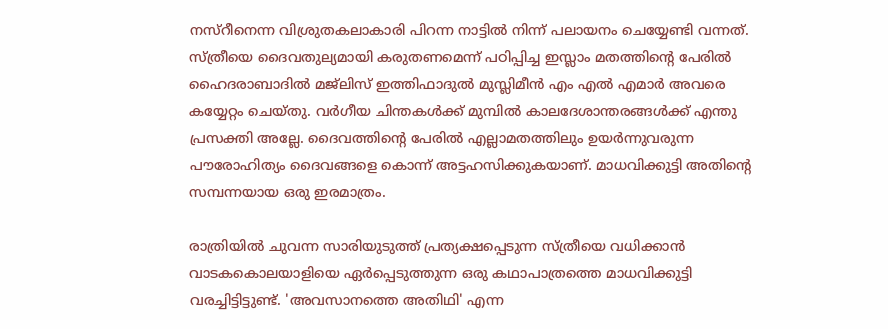നസ്‌റീനെന്ന വിശ്രുതകലാകാരി പിറന്ന നാട്ടില്‍ നിന്ന്‌ പലായനം ചെയ്യേണ്ടി വന്നത്‌. സ്ത്രീയെ ദൈവതുല്യമായി കരുതണമെന്ന്‌ പഠിപ്പിച്ച ഇസ്ലാം മതത്തിന്റെ പേരില്‍ ഹൈദരാബാദില്‍ മജ്ലിസ്‌ ഇത്തിഫാദുല്‍ മുസ്ലിമീന്‍ എം എല്‍ എമാര്‍ അവരെ കയ്യേറ്റം ചെയ്തു. വര്‍ഗീയ ചിന്തകള്‍ക്ക്‌ മുമ്പില്‍ കാലദേശാന്തരങ്ങള്‍ക്ക്‌ എന്തു പ്രസക്തി അല്ലേ. ദൈവത്തിന്റെ പേരില്‍ എല്ലാമതത്തിലും ഉയര്‍ന്നുവരുന്ന പൗരോഹിത്യം ദൈവങ്ങളെ കൊന്ന്‌ അട്ടഹസിക്കുകയാണ്‌. മാധവിക്കുട്ടി അതിന്റെ സമ്പന്നയായ ഒരു ഇരമാത്രം.

രാത്രിയില്‍ ചുവന്ന സാരിയുടുത്ത്‌ പ്രത്യക്ഷപ്പെടുന്ന സ്ത്രീയെ വധിക്കാന്‍ വാടകകൊലയാളിയെ ഏര്‍പ്പെടുത്തുന്ന ഒരു കഥാപാത്രത്തെ മാധവിക്കുട്ടി വരച്ചിട്ടിട്ടുണ്ട്‌. 'അവസാനത്തെ അതിഥി' എന്ന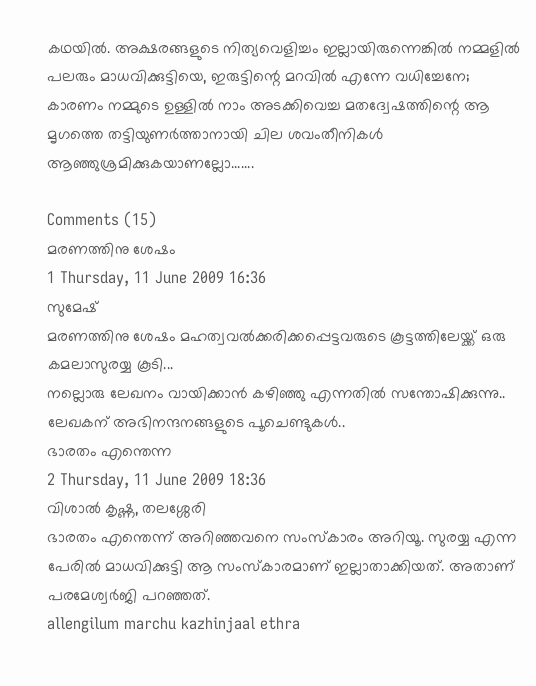കഥയില്‍. അക്ഷരങ്ങളുടെ നിത്യവെളിച്ചം ഇല്ലായിരുന്നെങ്കില്‍ നമ്മളില്‍ പലരും മാധവിക്കുട്ടിയെ, ഇരുട്ടിന്റെ മറവില്‍ എന്നേ വധിച്ചേനേ; കാരണം നമ്മുടെ ഉള്ളില്‍ നാം അടക്കിവെച്ച മതദ്വേഷത്തിന്റെ ആ മൃഗത്തെ തട്ടിയുണര്‍ത്താനായി ചില ശവംതീനികള്‍ ആഞ്ഞുശ്രമിക്കുകയാണല്ലോ.......

Comments (15)
മരണത്തിനു ശേഷം
1 Thursday, 11 June 2009 16:36
സുമേഷ്
മരണത്തിനു ശേഷം മഹത്വവല്‍ക്കരിക്കപ്പെട്ടവരുടെ കൂട്ടത്തിലേയ്ക്ക് ഒരു കമലാസുരയ്യ കൂടി...
നല്ലൊരു ലേഖനം വായിക്കാന്‍ കഴിഞ്ഞു എന്നതില്‍ സന്തോഷിക്കുന്നു..
ലേഖകന് അഭിനന്ദനങ്ങളുടെ പൂചെണ്ടുകള്‍..
ഭാരതം എന്തെന്ന
2 Thursday, 11 June 2009 18:36
വിശാല്‍ കൃഷ്ണ, തലശ്ശേരി
ഭാരതം എന്തെന്ന് അറിഞ്ഞവനെ സംസ്കാരം അറിയൂ. സുരയ്യ എന്ന പേരില്‍ മാധവിക്കുട്ടി ആ സംസ്കാരമാണ് ഇല്ലാതാക്കിയത്. അതാണ് പരമേശ്വര്‍ജി പറഞ്ഞത്.
allengilum marchu kazhinjaal ethra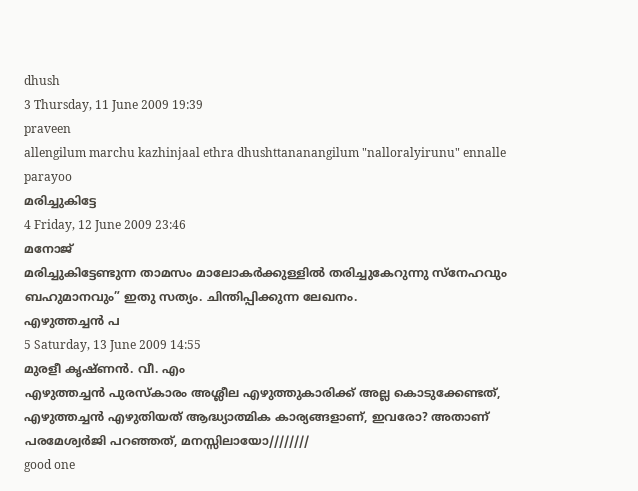dhush
3 Thursday, 11 June 2009 19:39
praveen
allengilum marchu kazhinjaal ethra dhushttananangilum "nalloralyirunu" ennalle parayoo
മരിച്ചുകിട്ടേ
4 Friday, 12 June 2009 23:46
മനോജ്
മരിച്ചുകിട്ടേണ്ടുന്ന താമസം മാലോകര്‍ക്കുള്ളില്‍ തരിച്ചുകേറുന്നു സ്നേഹവും ബഹുമാനവും” ഇതു സത്യം. ചിന്തിപ്പിക്കുന്ന ലേഖനം.
എഴുത്തച്ചന്‍ പ
5 Saturday, 13 June 2009 14:55
മുരളീ കൃഷ്ണന്‍. വീ. എം
എഴുത്തച്ചന്‍ പുരസ്‌കാരം അശ്ലീല എഴുത്തുകാരിക്ക് അല്ല കൊടുക്കേണ്ടത്, എഴുത്തച്ചന്‍ എഴുതിയത് ആദ്ധ്യാത്മിക കാര്യങ്ങളാണ്‌, ഇവരോ? അതാണ് പരമേശ്വര്‍ജി പറഞ്ഞത്, മനസ്സിലായോ////////
good one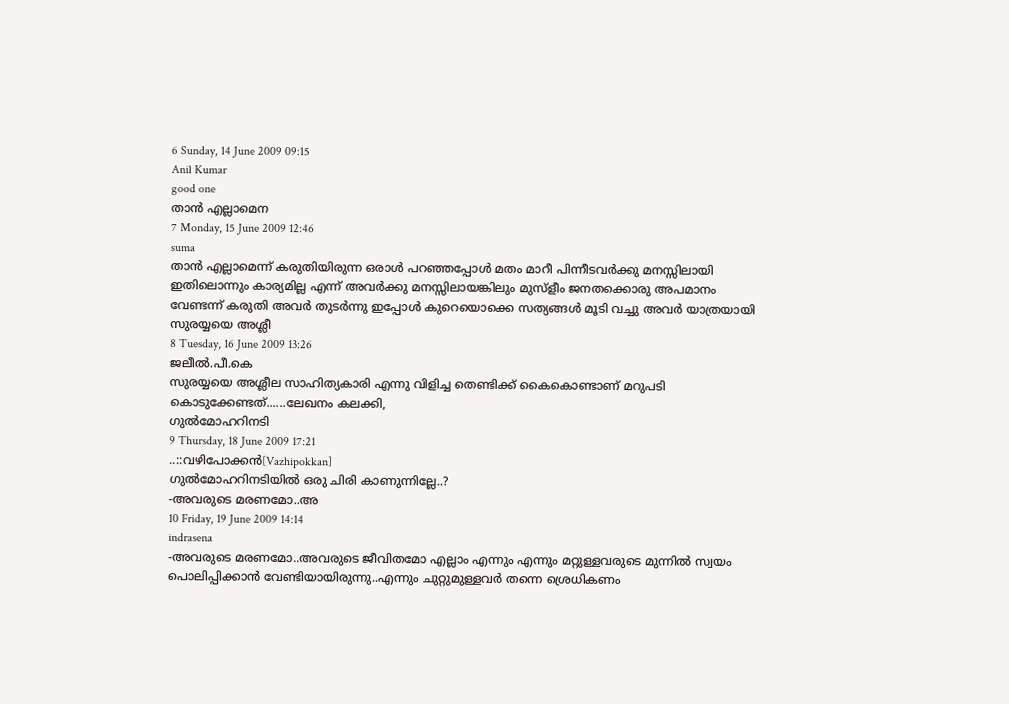6 Sunday, 14 June 2009 09:15
Anil Kumar
good one
താന്‍ എല്ലാമെന
7 Monday, 15 June 2009 12:46
suma
താന്‍ എല്ലാമെന്ന്‌ കരുതിയിരുന്ന ഒരാള്‍ പറഞ്ഞപ്പോള്‍ മതം മാറീ പിന്നീടവര്‍ക്കു മനസ്സിലായി ഇതിലൊന്നും കാര്യമില്ല എന്ന്‌ അവര്‍ക്കു മനസ്സിലായങ്കിലും മുസ്ളീം ജനതക്കൊരു അപമാനം വേണ്ടന്ന്‌ കരുതി അവര്‍ തുടര്‍ന്നു ഇപ്പോള്‍ കുറെയൊക്കെ സത്യങ്ങള്‍ മൂടി വച്ചു അവര്‍ യാത്രയായി
സുരയ്യയെ അശ്ലീ
8 Tuesday, 16 June 2009 13:26
ജലീല്‍.പീ.കെ
സുരയ്യയെ അശ്ലീല സാഹിത്യകാരി എന്നു വിളിച്ച തെണ്ടിക്ക് കൈകൊണ്ടാണ് മറുപടി കൊടുക്കേണ്ടത്......ലേഖനം കലക്കി,
ഗുല്‍മോഹറിനടി
9 Thursday, 18 June 2009 17:21
..::വഴിപോക്കന്‍[Vazhipokkan]
ഗുല്‍മോഹറിനടിയില്‍ ഒരു ചിരി കാണുന്നില്ലേ..?
-അവരുടെ മരണമോ..അ
10 Friday, 19 June 2009 14:14
indrasena
-അവരുടെ മരണമോ..അവരുടെ ജീവിതമോ എല്ലാം എന്നും എന്നും മറ്റുള്ളവരുടെ മുന്നില്‍ സ്വയം പൊലിപ്പിക്കാന്‍ വേണ്ടിയായിരുന്നു..എന്നും ചുറ്റുമുള്ളവര്‍ തന്നെ ശ്രെധികണം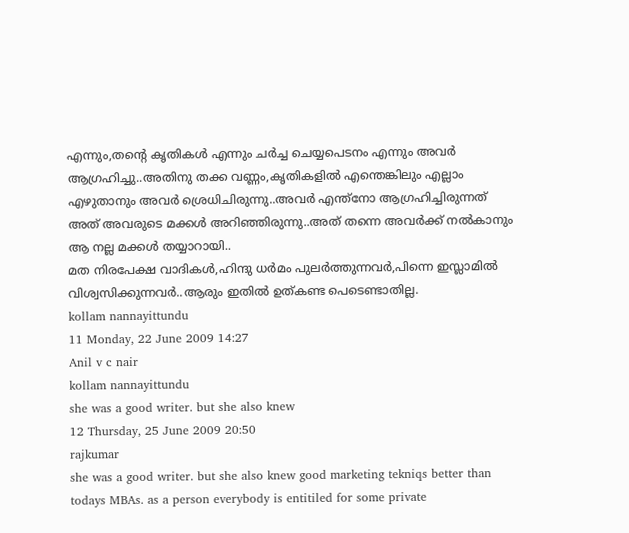എന്നും,തന്റെ കൃതികള്‍ എന്നും ചര്‍ച്ച ചെയ്യപെടനം എന്നും അവര്‍ ആഗ്രഹിച്ചു..അതിനു തക്ക വണ്ണം,കൃതികളില്‍ എന്തെങ്കിലും എല്ലാം എഴുതാനും അവര്‍ ശ്രെധിചിരുന്നു..അവര്‍ എന്ത്നോ ആഗ്രഹിച്ചിരുന്നത് അത് അവരുടെ മക്കള്‍ അറിഞ്ഞിരുന്നു..അത് തന്നെ അവര്‍ക്ക് നല്‍കാനും ആ നല്ല മക്കള്‍ തയ്യാറായി..
മത നിരപേക്ഷ വാദികള്‍,ഹിന്ദു ധര്‍മം പുലര്‍ത്തുന്നവര്‍,പിന്നെ ഇസ്ലാമില്‍ വിശ്വസിക്കുന്നവര്‍..ആരും ഇതില്‍ ഉത്കണ്ട പെടെണ്ടാതില്ല.
kollam nannayittundu
11 Monday, 22 June 2009 14:27
Anil v c nair
kollam nannayittundu
she was a good writer. but she also knew
12 Thursday, 25 June 2009 20:50
rajkumar
she was a good writer. but she also knew good marketing tekniqs better than todays MBAs. as a person everybody is entitiled for some private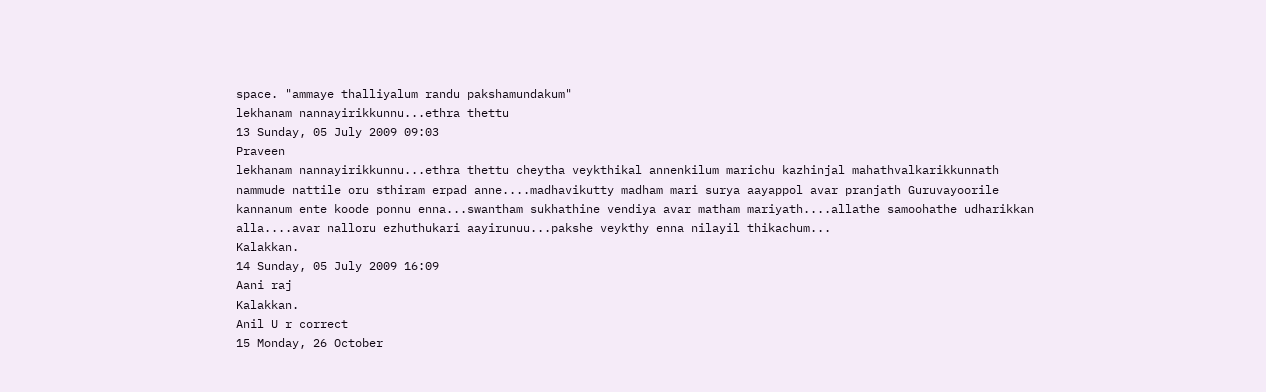space. "ammaye thalliyalum randu pakshamundakum"
lekhanam nannayirikkunnu...ethra thettu
13 Sunday, 05 July 2009 09:03
Praveen
lekhanam nannayirikkunnu...ethra thettu cheytha veykthikal annenkilum marichu kazhinjal mahathvalkarikkunnath nammude nattile oru sthiram erpad anne....madhavikutty madham mari surya aayappol avar pranjath Guruvayoorile kannanum ente koode ponnu enna...swantham sukhathine vendiya avar matham mariyath....allathe samoohathe udharikkan alla....avar nalloru ezhuthukari aayirunuu...pakshe veykthy enna nilayil thikachum...
Kalakkan.
14 Sunday, 05 July 2009 16:09
Aani raj
Kalakkan.
Anil U r correct
15 Monday, 26 October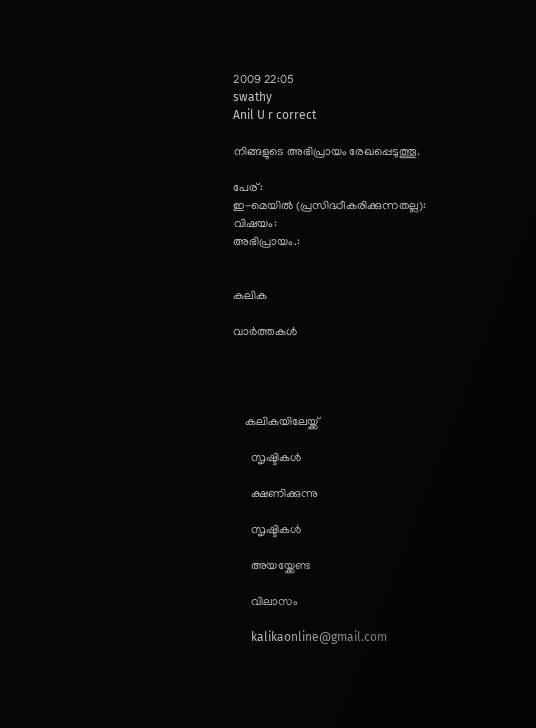2009 22:05
swathy
Anil U r correct

നിങ്ങളുടെ അഭിപ്രായം രേഖപ്പെടുത്തൂ.

പേര്:
ഇ-മെയില്‍ (പ്രസിദ്ധീകരിക്കുന്നതല്ല):
വിഷയം:
അഭിപ്രായം.:


കലിക

വാര്‍ത്തകള്‍




    കലികയിലേയ്ക്ക്

      സൃഷ്ടികള്‍

      ക്ഷണിക്കുന്നു

      സൃഷ്ടികള്‍

      അയയ്ക്കേണ്ട

      വിലാസം

      kalikaonline@gmail.com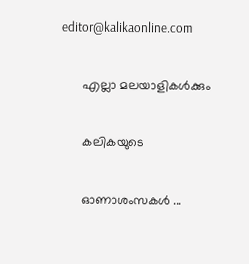editor@kalikaonline.com

      എല്ലാ മലയാളികള്‍ക്കും

      കലികയുടെ

      ഓണാശംസകള്‍ ...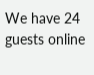We have 24 guests online